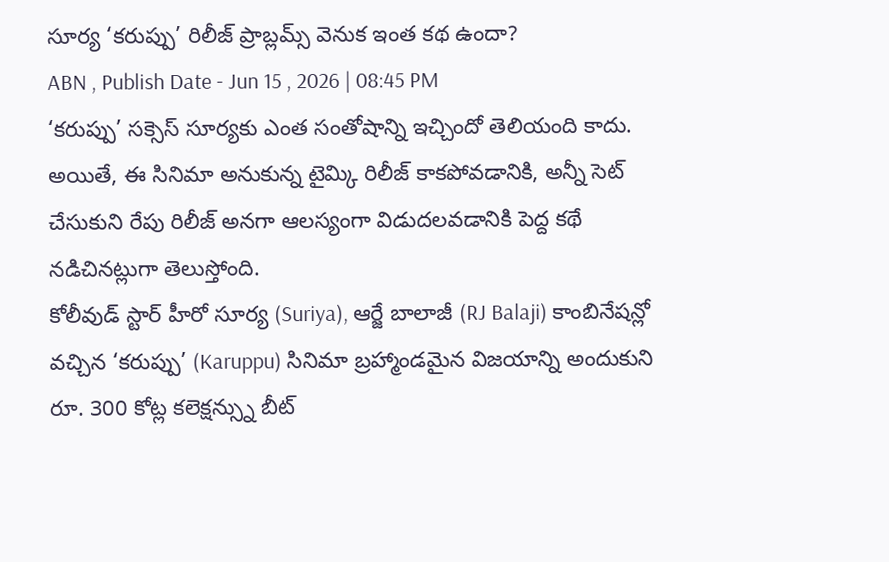సూర్య ‘కరుప్పు’ రిలీజ్ ప్రాబ్లమ్స్ వెనుక ఇంత కథ ఉందా?
ABN , Publish Date - Jun 15 , 2026 | 08:45 PM
‘కరుప్పు’ సక్సెస్ సూర్యకు ఎంత సంతోషాన్ని ఇచ్చిందో తెలియంది కాదు. అయితే, ఈ సినిమా అనుకున్న టైమ్కి రిలీజ్ కాకపోవడానికి, అన్నీ సెట్ చేసుకుని రేపు రిలీజ్ అనగా ఆలస్యంగా విడుదలవడానికి పెద్ద కథే నడిచినట్లుగా తెలుస్తోంది.
కోలీవుడ్ స్టార్ హీరో సూర్య (Suriya), ఆర్జే బాలాజీ (RJ Balaji) కాంబినేషన్లో వచ్చిన ‘కరుప్పు’ (Karuppu) సినిమా బ్రహ్మాండమైన విజయాన్ని అందుకుని రూ. 300 కోట్ల కలెక్షన్స్ను బీట్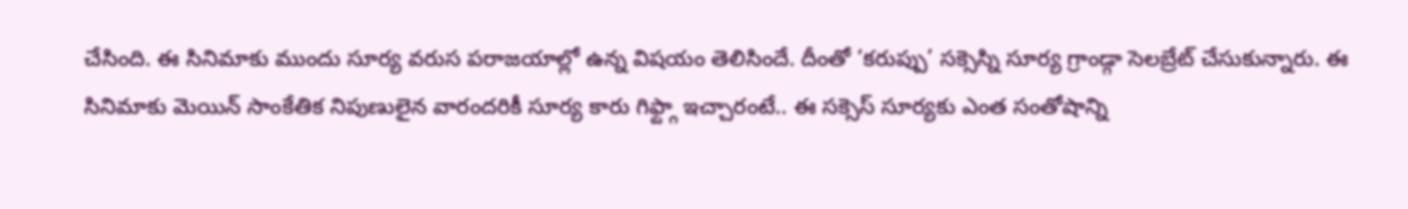చేసింది. ఈ సినిమాకు ముందు సూర్య వరుస పరాజయాల్లో ఉన్న విషయం తెలిసిందే. దీంతో ‘కరుప్పు’ సక్సెస్ని సూర్య గ్రాండ్గా సెలబ్రేట్ చేసుకున్నారు. ఈ సినిమాకు మెయిన్ సాంకేతిక నిపుణులైన వారందరికీ సూర్య కారు గిఫ్ట్గా ఇచ్చారంటే.. ఈ సక్సెస్ సూర్యకు ఎంత సంతోషాన్ని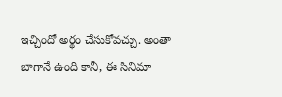ఇచ్చిందో అర్థం చేసుకోవచ్చు. అంతా బాగానే ఉంది కానీ, ఈ సినిమా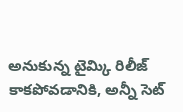అనుకున్న టైమ్కి రిలీజ్ కాకపోవడానికి, అన్నీ సెట్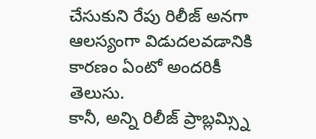చేసుకుని రేపు రిలీజ్ అనగా ఆలస్యంగా విడుదలవడానికి కారణం ఏంటో అందరికీ తెలుసు.
కానీ, అన్ని రిలీజ్ ప్రాబ్లమ్స్ని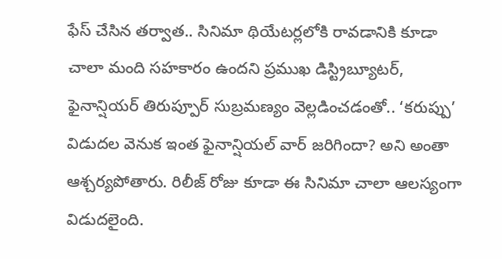ఫేస్ చేసిన తర్వాత.. సినిమా థియేటర్లలోకి రావడానికి కూడా చాలా మంది సహకారం ఉందని ప్రముఖ డిస్ట్రిబ్యూటర్, ఫైనాన్షియర్ తిరుప్పూర్ సుబ్రమణ్యం వెల్లడించడంతో.. ‘కరుప్పు’ విడుదల వెనుక ఇంత ఫైనాన్షియల్ వార్ జరిగిందా? అని అంతా ఆశ్చర్యపోతారు. రిలీజ్ రోజు కూడా ఈ సినిమా చాలా ఆలస్యంగా విడుదలైంది.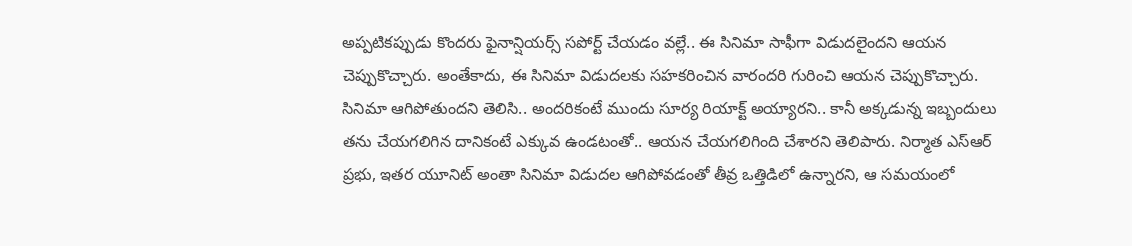అప్పటికప్పుడు కొందరు ఫైనాన్షియర్స్ సపోర్ట్ చేయడం వల్లే.. ఈ సినిమా సాఫీగా విడుదలైందని ఆయన చెప్పుకొచ్చారు. అంతేకాదు, ఈ సినిమా విడుదలకు సహకరించిన వారందరి గురించి ఆయన చెప్పుకొచ్చారు.
సినిమా ఆగిపోతుందని తెలిసి.. అందరికంటే ముందు సూర్య రియాక్ట్ అయ్యారని.. కానీ అక్కడున్న ఇబ్బందులు తను చేయగలిగిన దానికంటే ఎక్కువ ఉండటంతో.. ఆయన చేయగలిగింది చేశారని తెలిపారు. నిర్మాత ఎస్ఆర్ ప్రభు, ఇతర యూనిట్ అంతా సినిమా విడుదల ఆగిపోవడంతో తీవ్ర ఒత్తిడిలో ఉన్నారని, ఆ సమయంలో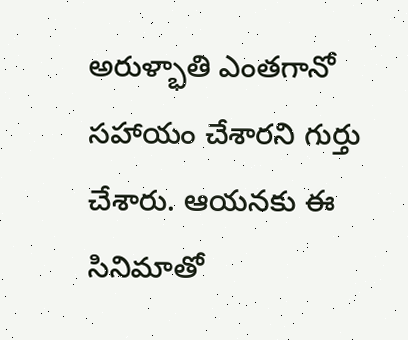అరుళ్భాతి ఎంతగానో సహాయం చేశారని గుర్తు చేశారు. ఆయనకు ఈ సినిమాతో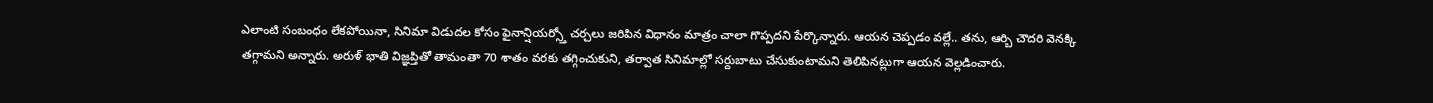ఎలాంటి సంబంధం లేకపోయినా, సినిమా విడుదల కోసం ఫైనాన్షియర్స్తో చర్చలు జరిపిన విధానం మాత్రం చాలా గొప్పదని పేర్కొన్నారు. ఆయన చెప్పడం వల్లే.. తను, ఆర్బి చౌదరి వెనక్కి తగ్గామని అన్నారు. అరుళ్ భాతి విజ్ఞప్తితో తామంతా 70 శాతం వరకు తగ్గించుకుని, తర్వాత సినిమాల్లో సర్దుబాటు చేసుకుంటామని తెలిపినట్లుగా ఆయన వెల్లడించారు.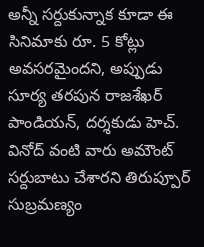అన్నీ సర్దుకున్నాక కూడా ఈ సినిమాకు రూ. 5 కోట్లు అవసరమైందని, అప్పుడు సూర్య తరపున రాజశేఖర్ పాండియన్, దర్శకుడు హెచ్. వినోద్ వంటి వారు అమౌంట్ సర్దుబాటు చేశారని తిరుప్పూర్ సుబ్రమణ్యం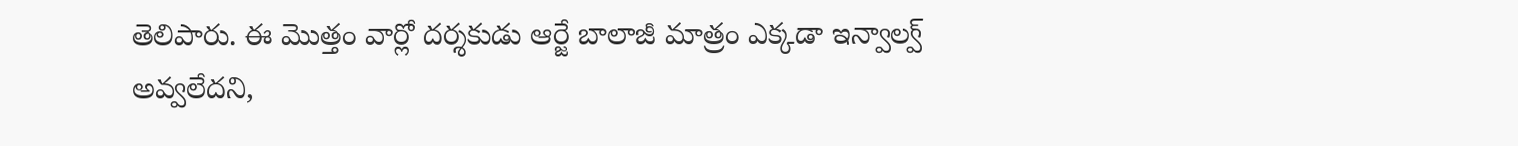తెలిపారు. ఈ మొత్తం వార్లో దర్శకుడు ఆర్జే బాలాజీ మాత్రం ఎక్కడా ఇన్వాల్వ్ అవ్వలేదని,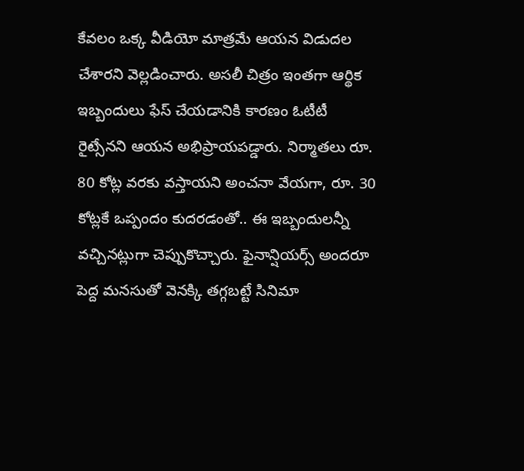కేవలం ఒక్క వీడియో మాత్రమే ఆయన విడుదల చేశారని వెల్లడించారు. అసలీ చిత్రం ఇంతగా ఆర్థిక ఇబ్బందులు ఫేస్ చేయడానికి కారణం ఓటీటీ రైట్సేనని ఆయన అభిప్రాయపడ్డారు. నిర్మాతలు రూ. 80 కోట్ల వరకు వస్తాయని అంచనా వేయగా, రూ. 30 కోట్లకే ఒప్పందం కుదరడంతో.. ఈ ఇబ్బందులన్నీ వచ్చినట్లుగా చెప్పుకొచ్చారు. ఫైనాన్షియర్స్ అందరూ పెద్ద మనసుతో వెనక్కి తగ్గబట్టే సినిమా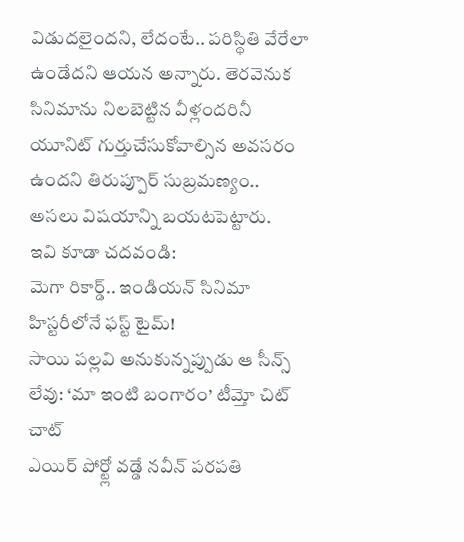విడుదలైందని, లేదంటే.. పరిస్థితి వేరేలా ఉండేదని ఆయన అన్నారు. తెరవెనుక సినిమాను నిలబెట్టిన వీళ్లందరినీ యూనిట్ గుర్తుచేసుకోవాల్సిన అవసరం ఉందని తిరుప్పూర్ సుబ్రమణ్యం.. అసలు విషయాన్ని బయటపెట్టారు.
ఇవి కూడా చదవండి:
మెగా రికార్డ్.. ఇండియన్ సినిమా హిస్టరీలోనే ఫస్ట్ టైమ్!
సాయి పల్లవి అనుకున్నప్పుడు ఆ సీన్స్ లేవు: ‘మా ఇంటి బంగారం’ టీమ్తో చిట్ చాట్
ఎయిర్ పోర్ట్లో వడ్డే నవీన్ పరపతి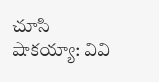చూసి షాకయ్యా: వివి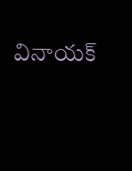వినాయక్